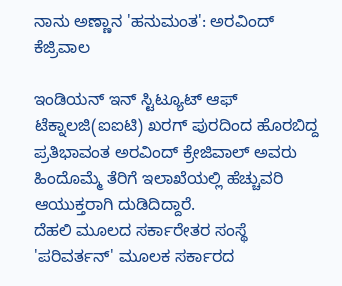ನಾನು ಅಣ್ಣಾನ 'ಹನುಮಂತ': ಅರವಿಂದ್ ಕೆಜ್ರಿವಾಲ

ಇಂಡಿಯನ್ ಇನ್ ಸ್ಟಿಟ್ಯೂಟ್ ಆಫ್ ಟೆಕ್ನಾಲಜಿ(ಐಐಟಿ) ಖರಗ್ ಪುರದಿಂದ ಹೊರಬಿದ್ದ ಪ್ರತಿಭಾವಂತ ಅರವಿಂದ್ ಕ್ರೇಜಿವಾಲ್ ಅವರು ಹಿಂದೊಮ್ಮೆ ತೆರಿಗೆ ಇಲಾಖೆಯಲ್ಲಿ ಹೆಚ್ಚುವರಿ ಆಯುಕ್ತರಾಗಿ ದುಡಿದಿದ್ದಾರೆ.
ದೆಹಲಿ ಮೂಲದ ಸರ್ಕಾರೇತರ ಸಂಸ್ಥೆ 'ಪರಿವರ್ತನ್' ಮೂಲಕ ಸರ್ಕಾರದ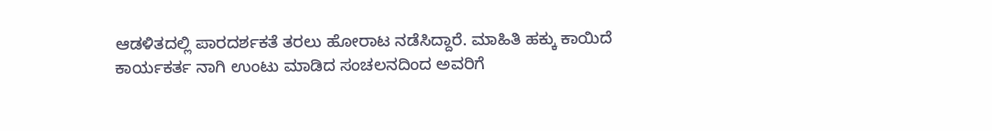ಆಡಳಿತದಲ್ಲಿ ಪಾರದರ್ಶಕತೆ ತರಲು ಹೋರಾಟ ನಡೆಸಿದ್ದಾರೆ. ಮಾಹಿತಿ ಹಕ್ಕು ಕಾಯಿದೆ ಕಾರ್ಯಕರ್ತ ನಾಗಿ ಉಂಟು ಮಾಡಿದ ಸಂಚಲನದಿಂದ ಅವರಿಗೆ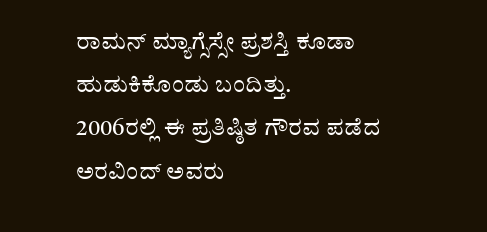ರಾಮನ್ ಮ್ಯಾಗ್ಸೆಸ್ಸೇ ಪ್ರಶಸ್ತಿ ಕೂಡಾ ಹುಡುಕಿಕೊಂಡು ಬಂದಿತ್ತು.
2006ರಲ್ಲಿ ಈ ಪ್ರತಿಷ್ಠಿತ ಗೌರವ ಪಡೆದ ಅರವಿಂದ್ ಅವರು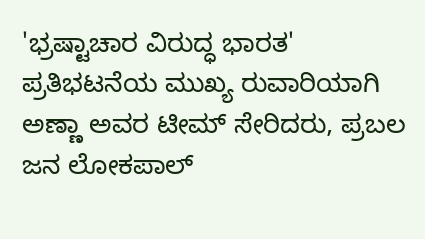'ಭ್ರಷ್ಟಾಚಾರ ವಿರುದ್ಧ ಭಾರತ' ಪ್ರತಿಭಟನೆಯ ಮುಖ್ಯ ರುವಾರಿಯಾಗಿ ಅಣ್ಣಾ ಅವರ ಟೀಮ್ ಸೇರಿದರು, ಪ್ರಬಲ ಜನ ಲೋಕಪಾಲ್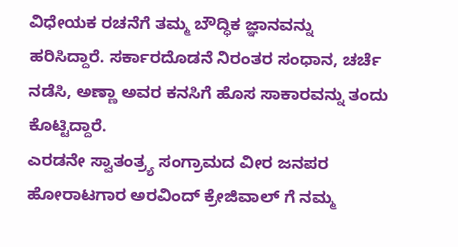ವಿಧೇಯಕ ರಚನೆಗೆ ತಮ್ಮ ಬೌದ್ಧಿಕ ಜ್ಞಾನವನ್ನು ಹರಿಸಿದ್ದಾರೆ. ಸರ್ಕಾರದೊಡನೆ ನಿರಂತರ ಸಂಧಾನ, ಚರ್ಚೆ ನಡೆಸಿ, ಅಣ್ಣಾ ಅವರ ಕನಸಿಗೆ ಹೊಸ ಸಾಕಾರವನ್ನು ತಂದು ಕೊಟ್ಟಿದ್ದಾರೆ.
ಎರಡನೇ ಸ್ವಾತಂತ್ರ್ಯ ಸಂಗ್ರಾಮದ ವೀರ ಜನಪರ ಹೋರಾಟಗಾರ ಅರವಿಂದ್ ಕ್ರೇಜಿವಾಲ್ ಗೆ ನಮ್ಮ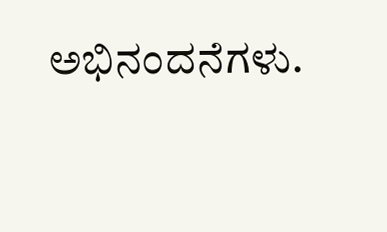ಅಭಿನಂದನೆಗಳು.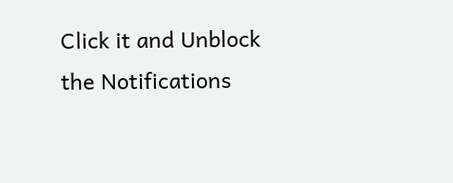Click it and Unblock the Notifications